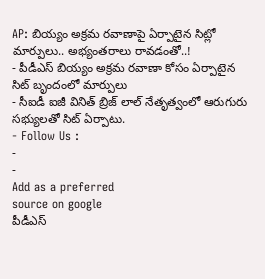AP: బియ్యం అక్రమ రవాణాపై ఏర్పాటైన సిట్లో మార్పులు.. అభ్యంతరాలు రావడంతో..!
- పీడీఎస్ బియ్యం అక్రమ రవాణా కోసం ఏర్పాటైన సిట్ బృందంలో మార్పులు
- సీఐడీ ఐజీ వినిత్ బ్రిజ్ లాల్ నేతృత్వంలో ఆరుగురు సభ్యులతో సిట్ ఏర్పాటు.
- Follow Us :
-
-
Add as a preferred
source on google
పీడీఎస్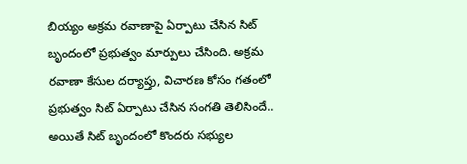బియ్యం అక్రమ రవాణాపై ఏర్పాటు చేసిన సిట్ బృందంలో ప్రభుత్వం మార్పులు చేసింది. అక్రమ రవాణా కేసుల దర్యాప్తు, విచారణ కోసం గతంలో ప్రభుత్వం సిట్ ఏర్పాటు చేసిన సంగతి తెలిసిందే.. అయితే సిట్ బృందంలో కొందరు సభ్యుల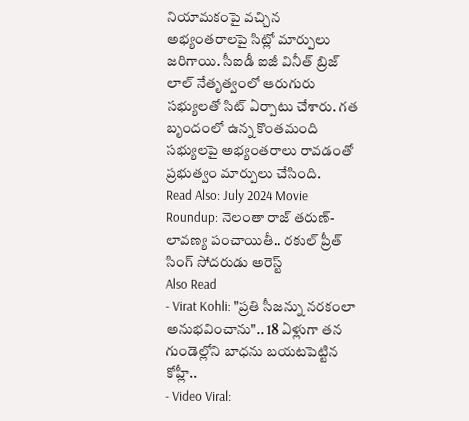నియామకంపై వచ్చిన అభ్యంతరాలపై సిట్లో మార్పులు జరిగాయి. సీఐడీ ఐజీ వినీత్ బ్రిజ్ లాల్ నేతృత్వంలో ఆరుగురు సభ్యులతో సిట్ ఏర్పాటు చేశారు. గత బృందంలో ఉన్న కొంతమంది సభ్యులపై అభ్యంతరాలు రావడంతో ప్రభుత్వం మార్పులు చేసింది.
Read Also: July 2024 Movie Roundup: నెలంతా రాజ్ తరుణ్-లావణ్య పంచాయితీ.. రకుల్ ప్రీత్ సింగ్ సోదరుడు అరెస్ట్
Also Read
- Virat Kohli: "ప్రతి సీజన్ను నరకంలా అనుభవించాను".. 18 ఏళ్లుగా తన గుండెల్లోని బాధను బయటపెట్టిన కోహ్లీ..
- Video Viral: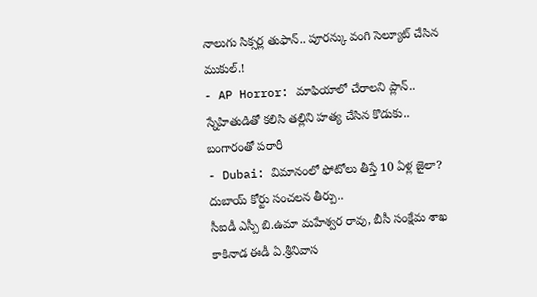నాలుగు సిక్సర్ల తుఫాన్.. పూరన్కు వంగి సెల్యూట్ చేసిన ముకుల్.!
- AP Horror: మాఫియాలో చేరాలని ప్లాన్.. స్నేహితుడితో కలిసి తల్లిని హత్య చేసిన కొడుకు.. బంగారంతో పరారీ
- Dubai: విమానంలో ఫోటోలు తీస్తే 10 ఏళ్ల జైలా? దుబాయ్ కోర్టు సంచలన తీర్పు..
సీఐడీ ఎస్పీ బి.ఉమా మహేశ్వర రావు, బీసీ సంక్షేమ శాఖ కాకినాడ ఈడీ ఏ.శ్రీనివాస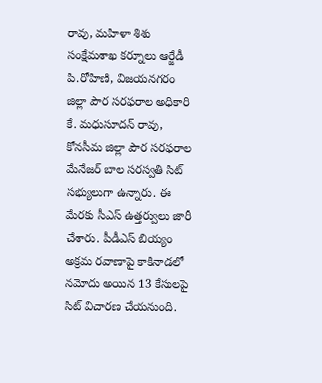రావు, మహిళా శిశు సంక్షేమశాఖ కర్నూలు ఆర్జేడీ పి.రోహిణి, విజయనగరం జిల్లా పౌర సరఫరాల అధికారి కే. మధుసూదన్ రావు, కోనసీమ జిల్లా పౌర సరఫరాల మేనేజర్ బాల సరస్వతి సిట్ సభ్యులుగా ఉన్నారు. ఈ మేరకు సీఎస్ ఉత్తర్వులు జారీ చేశారు. పీడీఎస్ బియ్యం అక్రమ రవాణాపై కాకినాడలో నమోదు అయిన 13 కేసులపై సిట్ విచారణ చేయనుంది.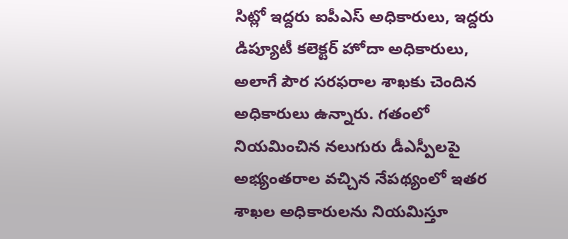సిట్లో ఇద్దరు ఐపీఎస్ అధికారులు, ఇద్దరు డిప్యూటీ కలెక్టర్ హోదా అధికారులు, అలాగే పౌర సరఫరాల శాఖకు చెందిన అధికారులు ఉన్నారు. గతంలో నియమించిన నలుగురు డీఎస్పీలపై అభ్యంతరాల వచ్చిన నేపథ్యంలో ఇతర శాఖల అధికారులను నియమిస్తూ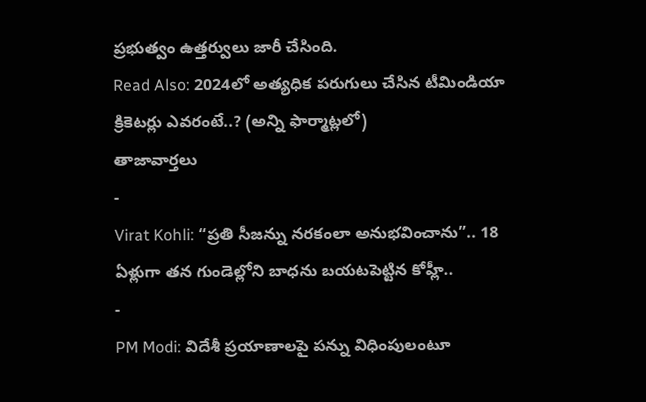ప్రభుత్వం ఉత్తర్వులు జారీ చేసింది.
Read Also: 2024లో అత్యధిక పరుగులు చేసిన టీమిండియా క్రికెటర్లు ఎవరంటే..? (అన్ని ఫార్మాట్లలో)
తాజావార్తలు
-
Virat Kohli: “ప్రతి సీజన్ను నరకంలా అనుభవించాను”.. 18 ఏళ్లుగా తన గుండెల్లోని బాధను బయటపెట్టిన కోహ్లీ..
-
PM Modi: విదేశీ ప్రయాణాలపై పన్ను విధింపులంటూ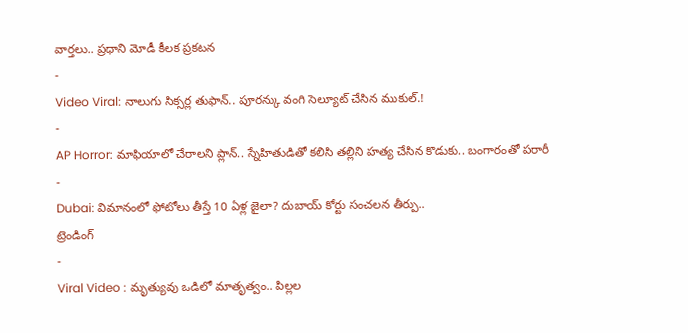వార్తలు.. ప్రధాని మోడీ కీలక ప్రకటన
-
Video Viral: నాలుగు సిక్సర్ల తుఫాన్.. పూరన్కు వంగి సెల్యూట్ చేసిన ముకుల్.!
-
AP Horror: మాఫియాలో చేరాలని ప్లాన్.. స్నేహితుడితో కలిసి తల్లిని హత్య చేసిన కొడుకు.. బంగారంతో పరారీ
-
Dubai: విమానంలో ఫోటోలు తీస్తే 10 ఏళ్ల జైలా? దుబాయ్ కోర్టు సంచలన తీర్పు..
ట్రెండింగ్
-
Viral Video : మృత్యువు ఒడిలో మాతృత్వం.. పిల్లల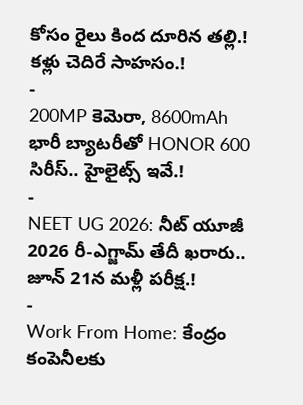కోసం రైలు కింద దూరిన తల్లి.! కళ్లు చెదిరే సాహసం.!
-
200MP కెమెరా, 8600mAh భారీ బ్యాటరీతో HONOR 600 సిరీస్.. హైలైట్స్ ఇవే.!
-
NEET UG 2026: నీట్ యూజీ 2026 రీ-ఎగ్జామ్ తేదీ ఖరారు.. జూన్ 21న మళ్లీ పరీక్ష.!
-
Work From Home: కేంద్రం కంపెనీలకు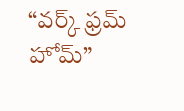“వర్క్ ఫ్రమ్ హోమ్”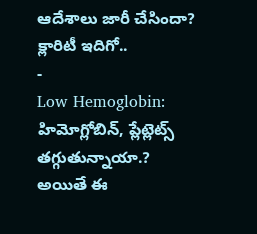ఆదేశాలు జారీ చేసిందా? క్లారిటీ ఇదిగో..
-
Low Hemoglobin: హిమోగ్లోబిన్, ప్లేట్లెట్స్ తగ్గుతున్నాయా.? అయితే ఈ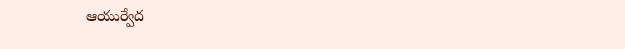ఆయుర్వేద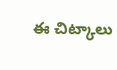ఈ చిట్కాలు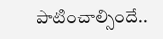పాటించాల్సిందే..